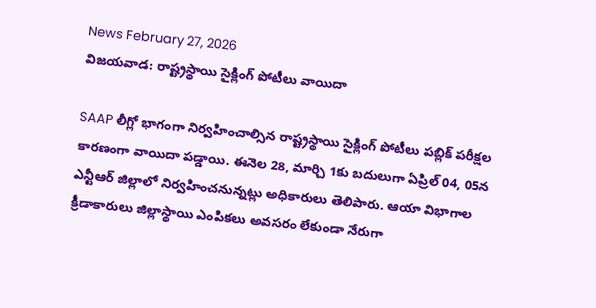News February 27, 2026
విజయవాడ: రాష్ట్రస్థాయి సైక్లింగ్ పోటీలు వాయిదా

SAAP లీగ్లో భాగంగా నిర్వహించాల్సిన రాష్ట్రస్థాయి సైక్లింగ్ పోటీలు పబ్లిక్ పరీక్షల కారణంగా వాయిదా పడ్డాయి. ఈనెల 28, మార్చి 1కు బదులుగా ఏప్రిల్ 04, 05న ఎన్టీఆర్ జిల్లాలో నిర్వహించనున్నట్లు అధికారులు తెలిపారు. ఆయా విభాగాల క్రీడాకారులు జిల్లాస్థాయి ఎంపికలు అవసరం లేకుండా నేరుగా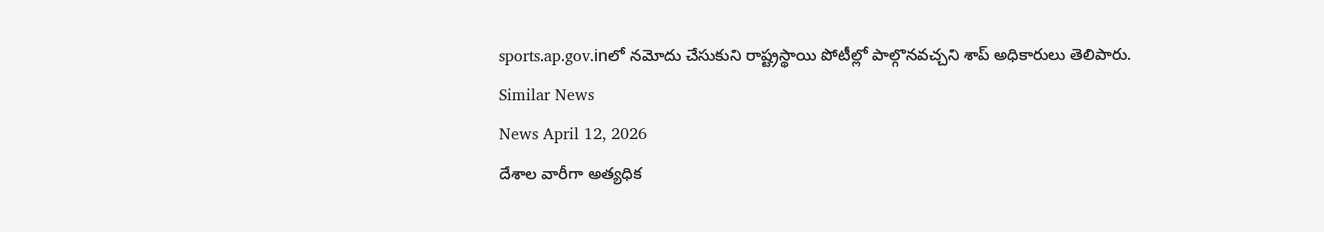sports.ap.gov.inలో నమోదు చేసుకుని రాష్ట్రస్థాయి పోటీల్లో పాల్గొనవచ్చని శాప్ అధికారులు తెలిపారు.
Similar News
News April 12, 2026
దేశాల వారీగా అత్యధిక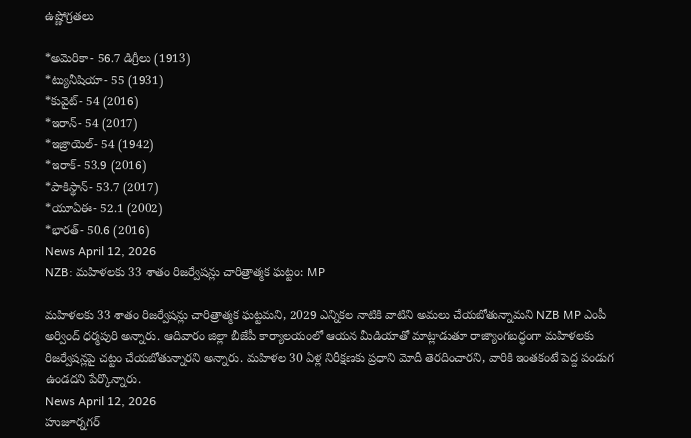ఉష్ణోగ్రతలు

*అమెరికా- 56.7 డిగ్రీలు (1913)
*ట్యునీషియా- 55 (1931)
*కువైట్- 54 (2016)
*ఇరాన్- 54 (2017)
*ఇజ్రాయెల్- 54 (1942)
*ఇరాక్- 53.9 (2016)
*పాకిస్థాన్- 53.7 (2017)
*యూఏఈ- 52.1 (2002)
*భారత్- 50.6 (2016)
News April 12, 2026
NZB: మహిళలకు 33 శాతం రిజర్వేషన్లు చారిత్రాత్మక ఘట్టం: MP

మహిళలకు 33 శాతం రిజర్వేషన్లు చారిత్రాత్మక ఘట్టమని, 2029 ఎన్నికల నాటికి వాటిని అమలు చేయబోతున్నామని NZB MP ఎంపీ అర్వింద్ ధర్మపురి అన్నారు. ఆదివారం జిల్లా బీజేపీ కార్యాలయంలో ఆయన మీడియాతో మాట్లాడుతూ రాజ్యాంగబద్ధంగా మహిళలకు రిజర్వేషన్లపై చట్టం చేయబోతున్నారని అన్నారు. మహిళల 30 ఏళ్ల నిరీక్షణకు ప్రధాని మోదీ తెరదించారని, వారికి ఇంతకంటే పెద్ద పండుగ ఉండదని పేర్కొన్నారు.
News April 12, 2026
హుజూర్నగర్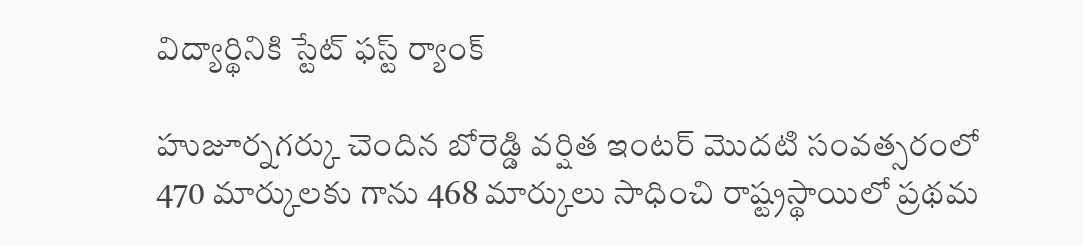విద్యార్థినికి స్టేట్ ఫస్ట్ ర్యాంక్

హుజూర్నగర్కు చెందిన బోరెడ్డి వర్షిత ఇంటర్ మొదటి సంవత్సరంలో 470 మార్కులకు గాను 468 మార్కులు సాధించి రాష్ట్రస్థాయిలో ప్రథమ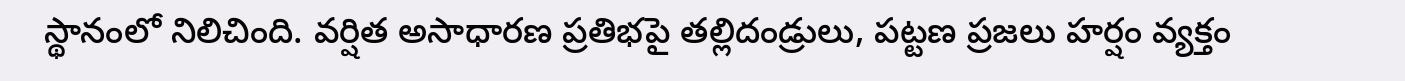స్థానంలో నిలిచింది. వర్షిత అసాధారణ ప్రతిభపై తల్లిదండ్రులు, పట్టణ ప్రజలు హర్షం వ్యక్తం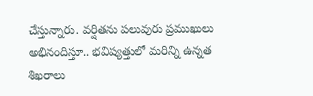చేస్తున్నారు. వర్షితను పలువురు ప్రముఖులు అభినందిస్తూ.. భవిష్యత్తులో మరిన్ని ఉన్నత శిఖరాలు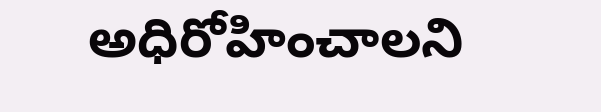అధిరోహించాలని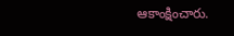ఆకాంక్షించారు.